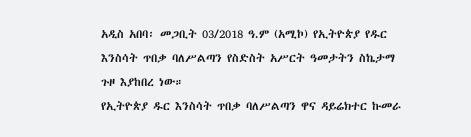አዲስ አበባ፡ መጋቢት 03/2018 ዓ.ም (አሚኮ) የኢትዮጵያ የዱር እንስሳት ጥበቃ ባለሥልጣን የስድስት አሥርት ዓመታትን ስኬታማ ጉዞ እያከበረ ነው።
የኢትዮጵያ ዱር እንስሳት ጥበቃ ባለሥልጣን ዋና ዳይሬክተር ኩመራ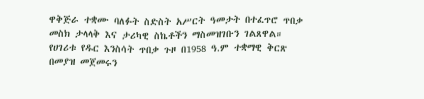ዋቅጅራ ተቋሙ ባለፉት ስድስት አሥርት ዓመታት በተፈጥሮ ጥበቃ መስክ ታላላቅ እና ታሪካዊ ስኬቶችን ማስመዝገቡን ገልጸዋል።
የሀገሪቱ የዱር እንስሳት ጥበቃ ጉዞ በ1958 ዓ.ም ተቋማዊ ቅርጽ በመያዝ መጀመሩን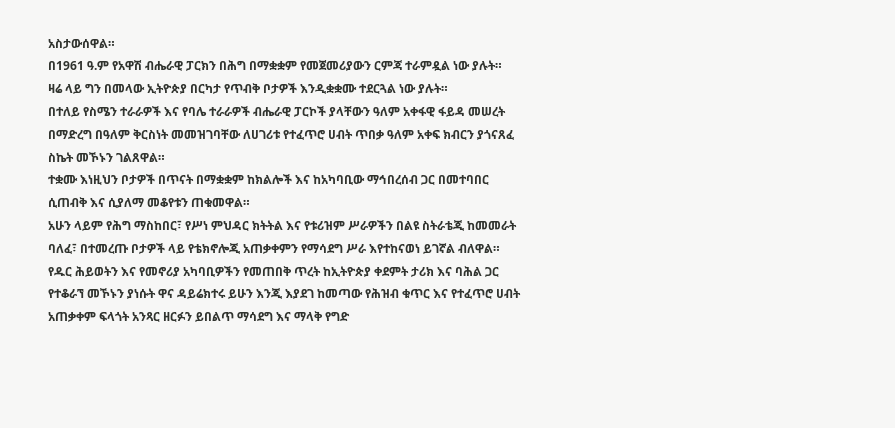አስታውሰዋል።
በ1961 ዓ.ም የአዋሽ ብሔራዊ ፓርክን በሕግ በማቋቋም የመጀመሪያውን ርምጃ ተራምዷል ነው ያሉት።
ዛሬ ላይ ግን በመላው ኢትዮጵያ በርካታ የጥብቅ ቦታዎች እንዲቋቋሙ ተደርጓል ነው ያሉት።
በተለይ የስሜን ተራራዎች እና የባሌ ተራራዎች ብሔራዊ ፓርኮች ያላቸውን ዓለም አቀፋዊ ፋይዳ መሠረት በማድረግ በዓለም ቅርስነት መመዝገባቸው ለሀገሪቱ የተፈጥሮ ሀብት ጥበቃ ዓለም አቀፍ ክብርን ያጎናጸፈ ስኬት መኾኑን ገልጸዋል።
ተቋሙ እነዚህን ቦታዎች በጥናት በማቋቋም ከክልሎች እና ከአካባቢው ማኅበረሰብ ጋር በመተባበር ሲጠብቅ እና ሲያለማ መቆየቱን ጠቁመዋል።
አሁን ላይም የሕግ ማስከበር፣ የሥነ ምህዳር ክትትል እና የቱሪዝም ሥራዎችን በልዩ ስትራቴጂ ከመመራት ባለፈ፣ በተመረጡ ቦታዎች ላይ የቴክኖሎጂ አጠቃቀምን የማሳደግ ሥራ እየተከናወነ ይገኛል ብለዋል።
የዱር ሕይወትን እና የመኖሪያ አካባቢዎችን የመጠበቅ ጥረት ከኢትዮጵያ ቀደምት ታሪክ እና ባሕል ጋር የተቆራኘ መኾኑን ያነሱት ዋና ዳይሬክተሩ ይሁን እንጂ እያደገ ከመጣው የሕዝብ ቁጥር እና የተፈጥሮ ሀብት አጠቃቀም ፍላጎት አንጻር ዘርፉን ይበልጥ ማሳደግ እና ማላቅ የግድ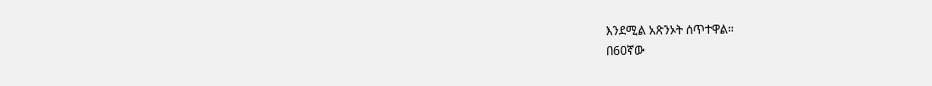እንደሚል አጽንኦት ሰጥተዋል።
በ60ኛው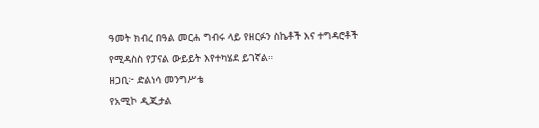ዓመት ክብረ በዓል መርሐ ግብሩ ላይ የዘርፉን ስኬቶች እና ተግዳሮቶች የሚዳስስ የፓናል ውይይት እየተካሄደ ይገኛል።
ዘጋቢ፦ ድልነሳ መንግሥቴ
የአሚኮ ዲጂታል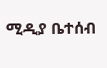ሚዲያ ቤተሰብ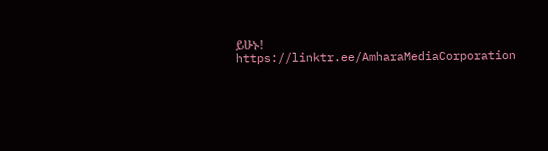ይሁኑ!
https://linktr.ee/AmharaMediaCorporation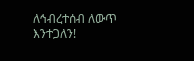ለኅብረተሰብ ለውጥ እንተጋለን!